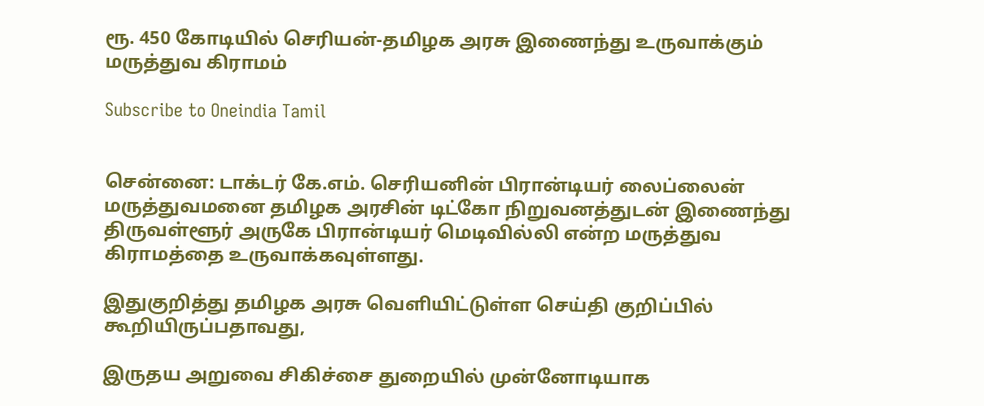ரூ. 450 கோடியில் செரியன்-தமிழக அரசு இணைந்து உருவாக்கும் மருத்துவ கிராமம்

Subscribe to Oneindia Tamil


சென்னை: டாக்டர் கே.எம். செரியனின் பிரான்டியர் லைப்லைன் மருத்துவமனை தமிழக அரசின் டிட்கோ நிறுவனத்துடன் இணைந்து திருவள்ளூர் அருகே பிரான்டியர் மெடிவில்லி என்ற மருத்துவ கிராமத்தை உருவாக்கவுள்ளது.

இதுகுறித்து தமிழக அரசு வெளியிட்டுள்ள செய்தி குறிப்பில் கூறியிருப்பதாவது,

இருதய அறுவை சிகிச்சை துறையில் முன்னோடியாக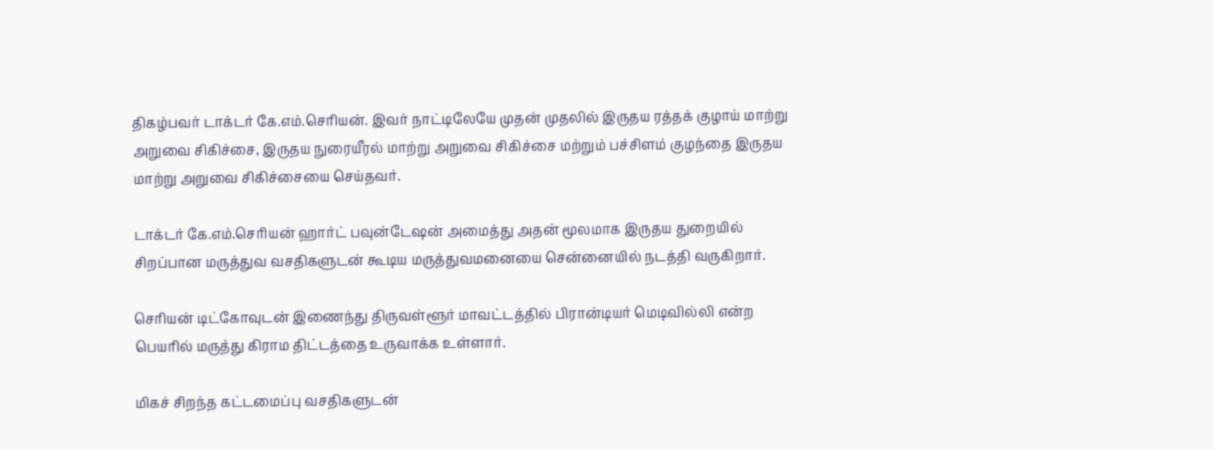திகழ்பவர் டாக்டர் கே.எம்.செரியன். இவர் நாட்டிலேயே முதன் முதலில் இருதய ரத்தக் குழாய் மாற்று அறுவை சிகிச்சை, இருதய நுரையீரல் மாற்று அறுவை சிகிச்சை மற்றும் பச்சிளம் குழந்தை இருதய மாற்று அறுவை சிகிச்சையை செய்தவர்.

டாக்டர் கே.எம்.செரியன் ஹார்ட் பவுன்டேஷன் அமைத்து அதன் மூலமாக இருதய துறையில் சிறப்பான மருத்துவ வசதிகளுடன் கூடிய மருத்துவமனையை சென்னையில் நடத்தி வருகிறார்.

செரியன் டிட்கோவுடன் இணைந்து திருவள்ளூர் மாவட்டத்தில் பிரான்டியர் மெடிவில்லி என்ற பெயரில் மருத்து கிராம திட்டத்தை உருவாக்க உள்ளார்.

மிகச் சிறந்த கட்டமைப்பு வசதிகளுடன்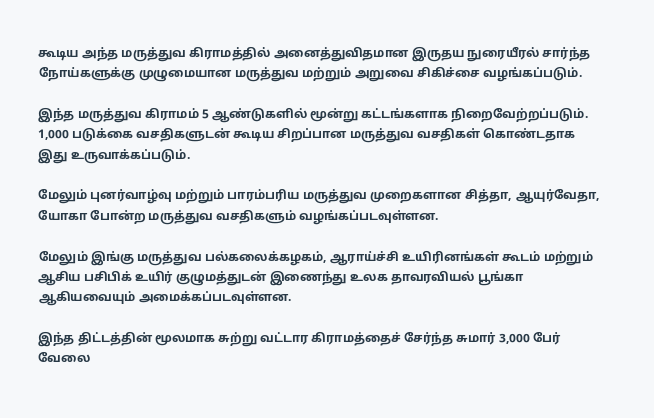கூடிய அந்த மருத்துவ கிராமத்தில் அனைத்துவிதமான இருதய நுரையீரல் சார்ந்த நோய்களுக்கு முழுமையான மருத்துவ மற்றும் அறுவை சிகிச்சை வழங்கப்படும்.

இந்த மருத்துவ கிராமம் 5 ஆண்டுகளில் மூன்று கட்டங்களாக நிறைவேற்றப்படும். 1,000 படுக்கை வசதிகளுடன் கூடிய சிறப்பான மருத்துவ வசதிகள் கொண்டதாக இது உருவாக்கப்படும்.

மேலும் புனர்வாழ்வு மற்றும் பாரம்பரிய மருத்துவ முறைகளான சித்தா, ஆயுர்வேதா, யோகா போன்ற மருத்துவ வசதிகளும் வழங்கப்படவுள்ளன.

மேலும் இங்கு மருத்துவ பல்கலைக்கழகம், ஆராய்ச்சி உயிரினங்கள் கூடம் மற்றும் ஆசிய பசிபிக் உயிர் குழுமத்துடன் இணைந்து உலக தாவரவியல் பூங்கா ஆகியவையும் அமைக்கப்படவுள்ளன.

இந்த திட்டத்தின் மூலமாக சுற்று வட்டார கிராமத்தைச் சேர்ந்த சுமார் 3,000 பேர் வேலை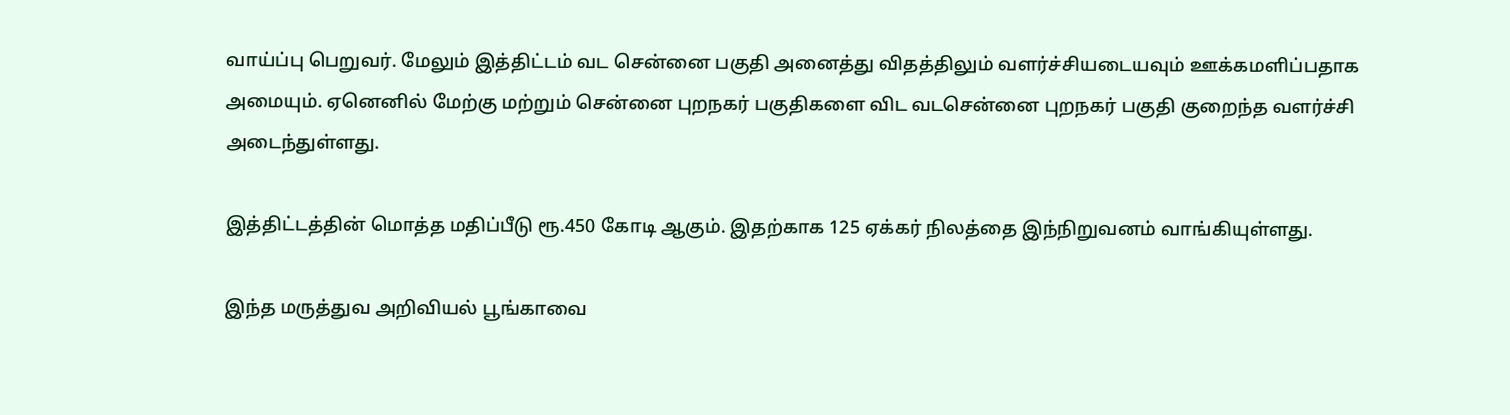வாய்ப்பு பெறுவர். மேலும் இத்திட்டம் வட சென்னை பகுதி அனைத்து விதத்திலும் வளர்ச்சியடையவும் ஊக்கமளிப்பதாக அமையும். ஏனெனில் மேற்கு மற்றும் சென்னை புறநகர் பகுதிகளை விட வடசென்னை புறநகர் பகுதி குறைந்த வளர்ச்சி அடைந்துள்ளது.

இத்திட்டத்தின் மொத்த மதிப்பீடு ரூ.450 கோடி ஆகும். இதற்காக 125 ஏக்கர் நிலத்தை இந்நிறுவனம் வாங்கியுள்ளது.

இந்த மருத்துவ அறிவியல் பூங்காவை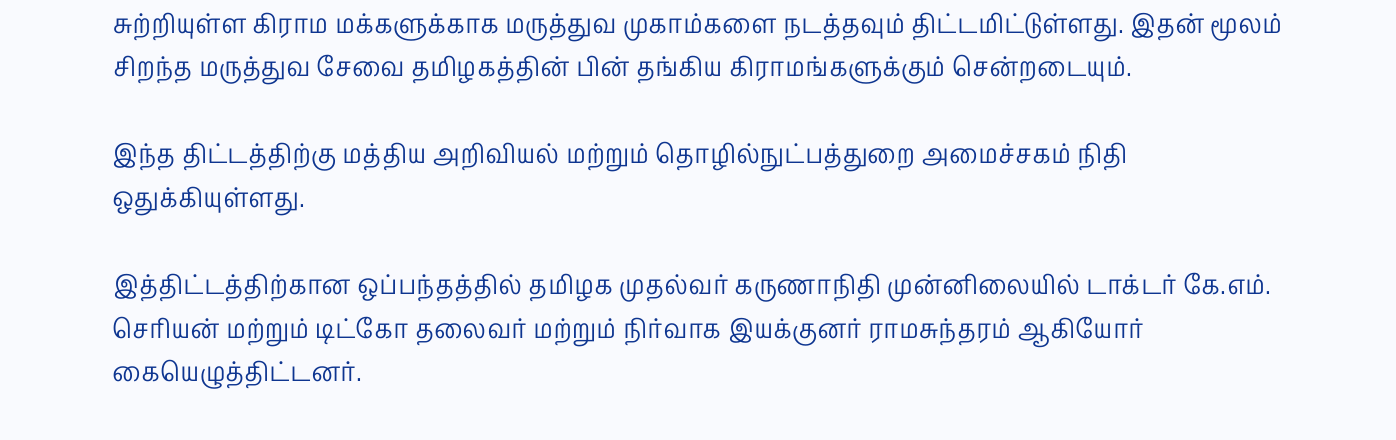சுற்றியுள்ள கிராம மக்களுக்காக மருத்துவ முகாம்களை நடத்தவும் திட்டமிட்டுள்ளது. இதன் மூலம் சிறந்த மருத்துவ சேவை தமிழகத்தின் பின் தங்கிய கிராமங்களுக்கும் சென்றடையும்.

இந்த திட்டத்திற்கு மத்திய அறிவியல் மற்றும் தொழில்நுட்பத்துறை அமைச்சகம் நிதி ஒதுக்கியுள்ளது.

இத்திட்டத்திற்கான ஒப்பந்தத்தில் தமிழக முதல்வர் கருணாநிதி முன்னிலையில் டாக்டர் கே.எம். செரியன் மற்றும் டிட்கோ தலைவர் மற்றும் நிர்வாக இயக்குனர் ராமசுந்தரம் ஆகியோர் கையெழுத்திட்டனர்.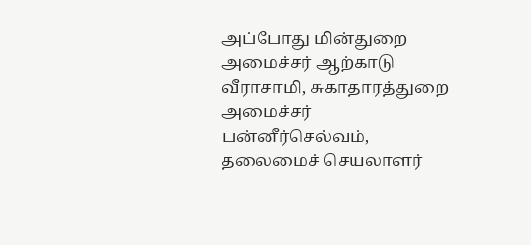அப்போது மின்துறை அமைச்சர் ஆற்காடு வீராசாமி, சுகாதாரத்துறை அமைச்சர் பன்னீர்செல்வம், தலைமைச் செயலாளர்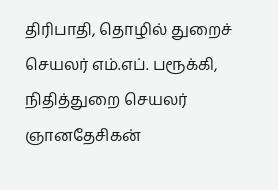திரிபாதி, தொழில் துறைச் செயலர் எம்.எப். பரூக்கி, நிதித்துறை செயலர் ஞானதேசிகன்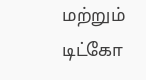மற்றும் டிட்கோ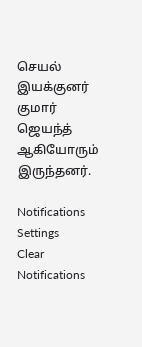செயல் இயக்குனர் குமார் ஜெயந்த் ஆகியோரும் இருந்தனர்.

Notifications
Settings
Clear Notifications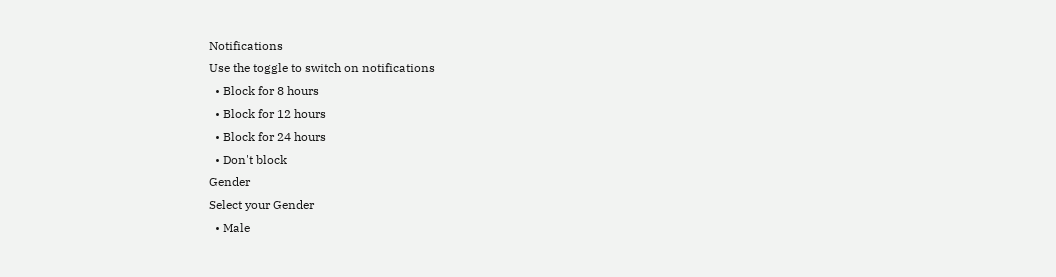Notifications
Use the toggle to switch on notifications
  • Block for 8 hours
  • Block for 12 hours
  • Block for 24 hours
  • Don't block
Gender
Select your Gender
  • Male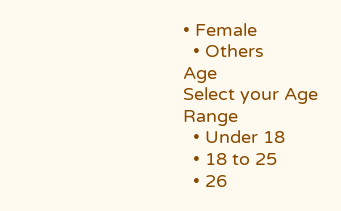• Female
  • Others
Age
Select your Age Range
  • Under 18
  • 18 to 25
  • 26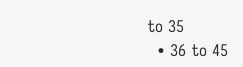to 35
  • 36 to 45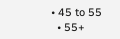• 45 to 55
  • 55+